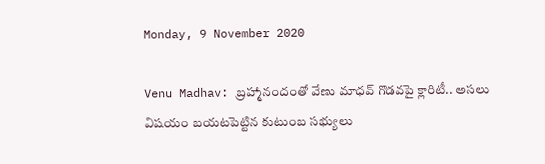Monday, 9 November 2020

Venu Madhav: బ్రహ్మానందంతో వేణు మాధవ్ గొడవపై క్లారిటీ.. అసలు విషయం బయటపెట్టిన కుటుంబ సభ్యులు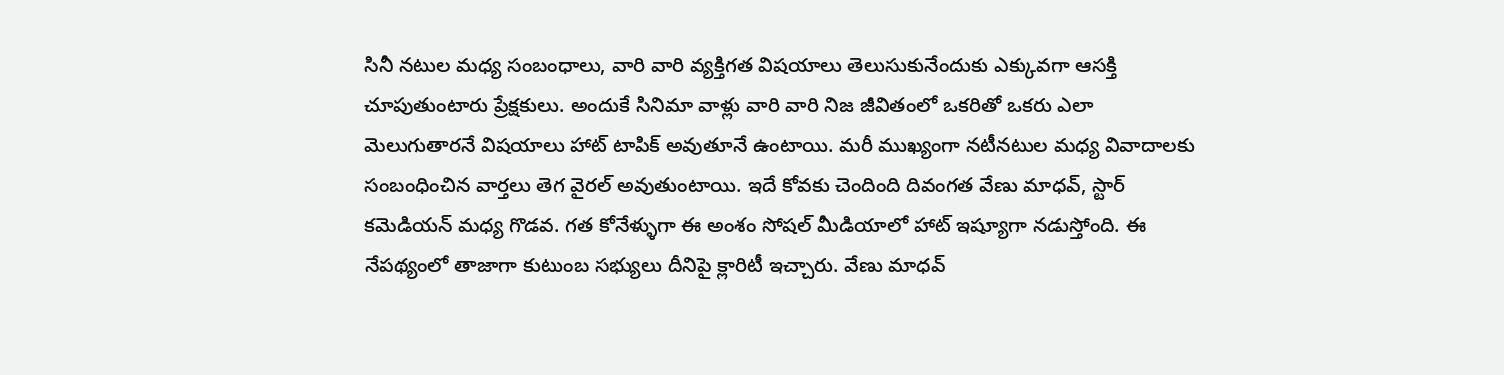సినీ నటుల మధ్య సంబంధాలు, వారి వారి వ్యక్తిగత విషయాలు తెలుసుకునేందుకు ఎక్కువగా ఆసక్తి చూపుతుంటారు ప్రేక్షకులు. అందుకే సినిమా వాళ్లు వారి వారి నిజ జీవితంలో ఒకరితో ఒకరు ఎలా మెలుగుతారనే విషయాలు హాట్ టాపిక్ అవుతూనే ఉంటాయి. మరీ ముఖ్యంగా నటీనటుల మధ్య వివాదాలకు సంబంధించిన వార్తలు తెగ వైరల్ అవుతుంటాయి. ఇదే కోవకు చెందింది దివంగత వేణు మాధవ్, స్టార్ కమెడియన్ మధ్య గొడవ. గత కోనేళ్ళుగా ఈ అంశం సోషల్ మీడియాలో హాట్ ఇష్యూగా నడుస్తోంది. ఈ నేపథ్యంలో తాజాగా కుటుంబ సభ్యులు దీనిపై క్లారిటీ ఇచ్చారు. వేణు మాధవ్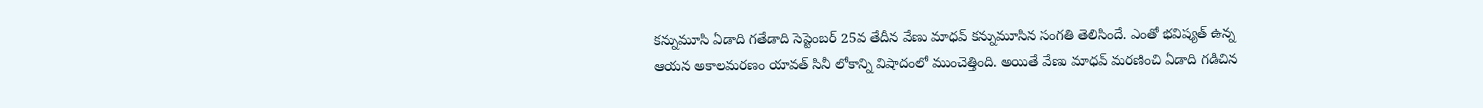కన్నుమూసి ఏడాది గతేడాది సెప్టెంబర్ 25వ తేదీన వేణు మాధవ్ కన్నుమూసిన సంగతి తెలిసిందే. ఎంతో భవిష్యత్ ఉన్న ఆయన అకాలమరణం యావత్ సినీ లోకాన్ని విషాదంలో ముంచెత్తింది. అయితే వేణు మాధవ్ మరణించి ఏడాది గడిచిన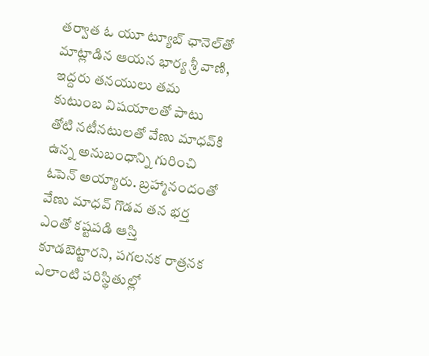తర్వాత ఓ యూ ట్యూబ్ ఛానెల్‌తో మాట్లాడిన ఆయన భార్య శ్రీ వాణి, ఇద్దరు తనయులు తమ కుటుంబ విషయాలతో పాటు తోటి నటీనటులతో వేణు మాధవ్‌కి ఉన్న అనుబంధాన్ని గురించి ఓపెన్ అయ్యారు. బ్రహ్మానందంతో వేణు మాధవ్ గొడవ తన భర్త ఎంతో కష్టపడి ఆస్తి కూడబెట్టారని, పగలనక రాత్రనక ఎలాంటి పరిస్థితుల్లో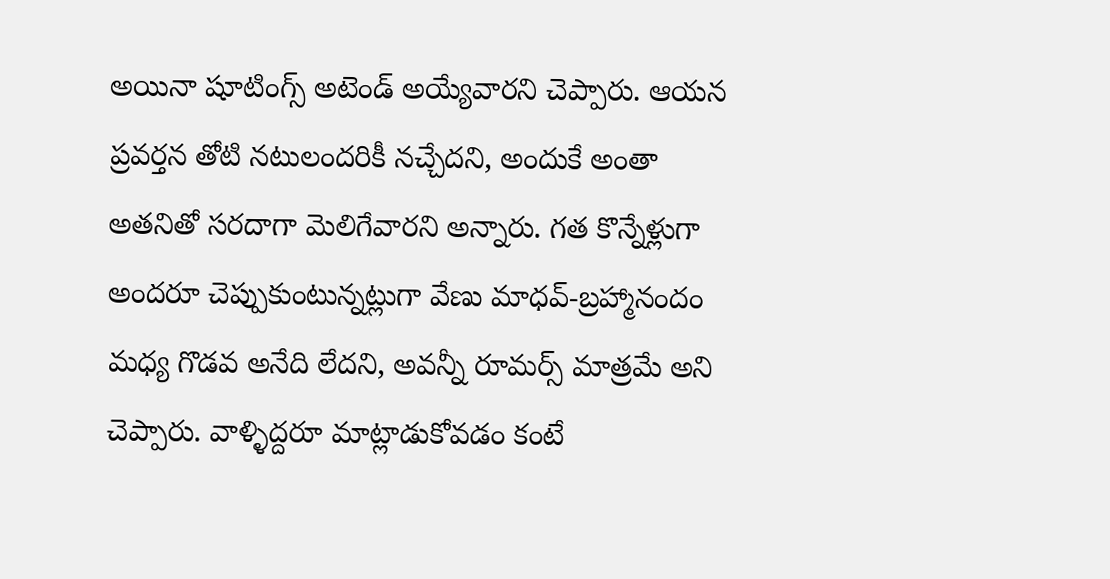అయినా షూటింగ్స్ అటెండ్ అయ్యేవారని చెప్పారు. ఆయన ప్రవర్తన తోటి నటులందరికీ నచ్చేదని, అందుకే అంతా అతనితో సరదాగా మెలిగేవారని అన్నారు. గత కొన్నేళ్లుగా అందరూ చెప్పుకుంటున్నట్లుగా వేణు మాధవ్-బ్రహ్మానందం మధ్య గొడవ అనేది లేదని, అవన్నీ రూమర్స్ మాత్రమే అని చెప్పారు. వాళ్ళిద్దరూ మాట్లాడుకోవడం కంటే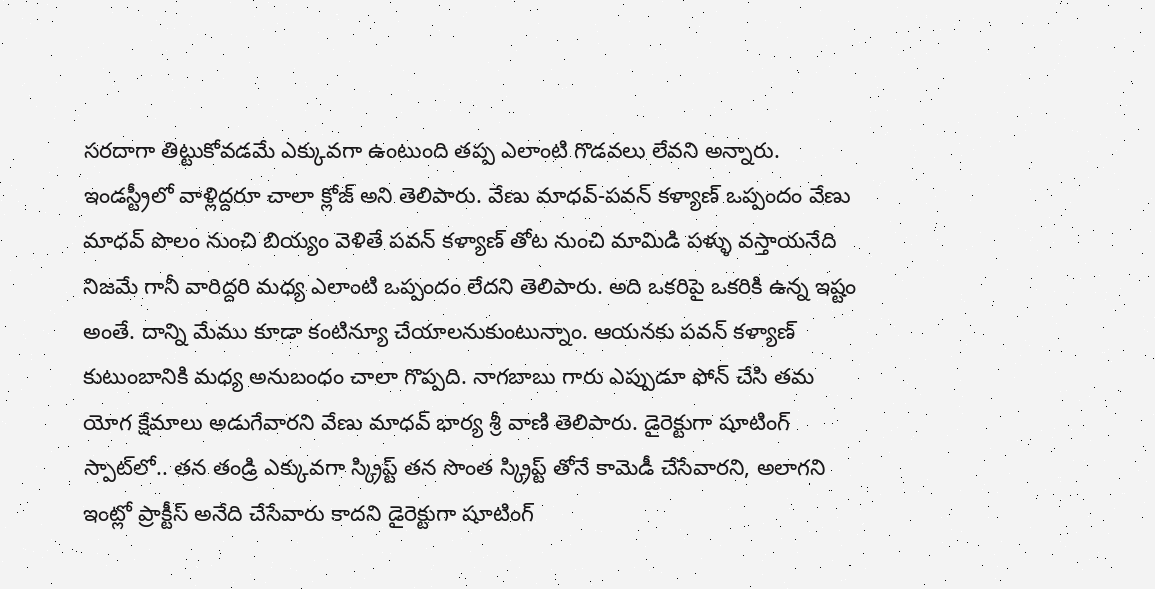సరదాగా తిట్టుకోవడమే ఎక్కువగా ఉంటుంది తప్ప ఎలాంటి గొడవలు లేవని అన్నారు. ఇండస్ట్రీలో వాళ్లిద్దరూ చాలా క్లోజ్ అని తెలిపారు. వేణు మాధవ్-పవన్ కళ్యాణ్ ఒప్పందం వేణు మాధవ్ పొలం నుంచి బియ్యం వెళితే పవన్ కళ్యాణ్ తోట నుంచి మామిడి పళ్ళు వస్తాయనేది నిజమే గానీ వారిద్దరి మధ్య ఎలాంటి ఒప్పందం లేదని తెలిపారు. అది ఒకరిపై ఒకరికి ఉన్న ఇష్టం అంతే. దాన్ని మేము కూడా కంటిన్యూ చేయాలనుకుంటున్నాం. ఆయనకు పవన్ కళ్యాణ్ కుటుంబానికి మధ్య అనుబంధం చాలా గొప్పది. నాగబాబు గారు ఎప్పుడూ ఫోన్ చేసి తమ యోగ క్షేమాలు అడుగేవారని వేణు మాధవ్ భార్య శ్రీ వాణి తెలిపారు. డైరెక్టుగా షూటింగ్ స్పాట్‌లో.. తన తండ్రి ఎక్కువగా స్క్రిప్ట్ తన సొంత స్క్రిప్ట్ తోనే కామెడీ చేసేవారని, అలాగని ఇంట్లో ప్రాక్టీస్ అనేది చేసేవారు కాదని డైరెక్టుగా షూటింగ్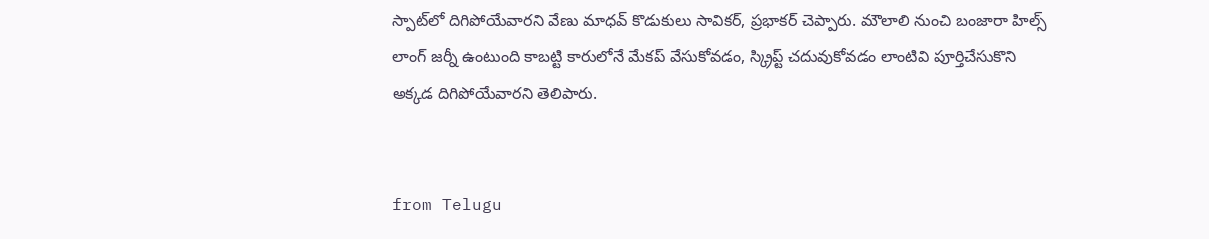స్పాట్‌లో దిగిపోయేవారని వేణు మాధవ్ కొడుకులు సావికర్, ప్రభాకర్ చెప్పారు. మౌలాలి నుంచి బంజారా హిల్స్ లాంగ్ జర్నీ ఉంటుంది కాబట్టి కారులోనే మేకప్ వేసుకోవడం, స్క్రిప్ట్ చదువుకోవడం లాంటివి పూర్తిచేసుకొని అక్కడ దిగిపోయేవారని తెలిపారు.


from Telugu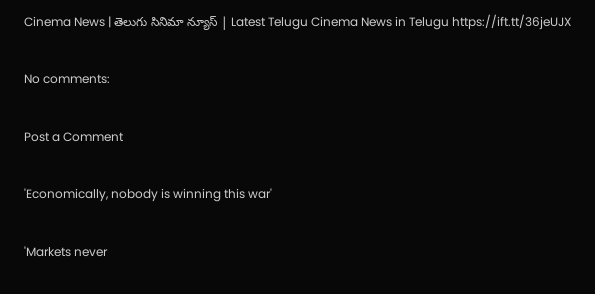Cinema News | తెలుగు సినిమా న్యూస్ | Latest Telugu Cinema News in Telugu https://ift.tt/36jeUJX

No comments:

Post a Comment

'Economically, nobody is winning this war'

'Markets never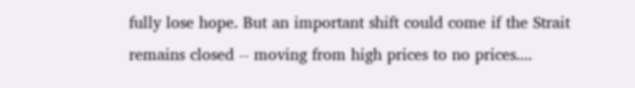fully lose hope. But an important shift could come if the Strait remains closed -- moving from high prices to no prices....